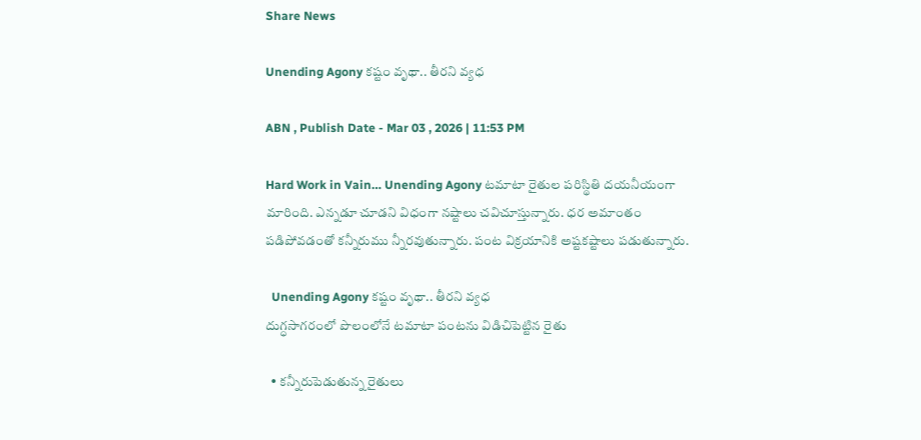Share News

Unending Agony కష్టం వృథా.. తీరని వ్యధ

ABN , Publish Date - Mar 03 , 2026 | 11:53 PM

Hard Work in Vain… Unending Agony టమాటా రైతుల పరిస్థితి దయనీయంగా మారింది. ఎన్నడూ చూడని విధంగా నష్టాలు చవిచూస్తున్నారు. ధర అమాంతం పడిపోవడంతో కన్నీరుము న్నీరవుతున్నారు. పంట విక్రయానికి అష్టకష్టాలు పడుతున్నారు.

  Unending Agony కష్టం వృథా.. తీరని వ్యధ
దుగ్ధసాగరంలో పొలంలోనే టమాటా పంటను విడిచిపెట్టిన రైతు

  • కన్నీరుపెడుతున్న రైతులు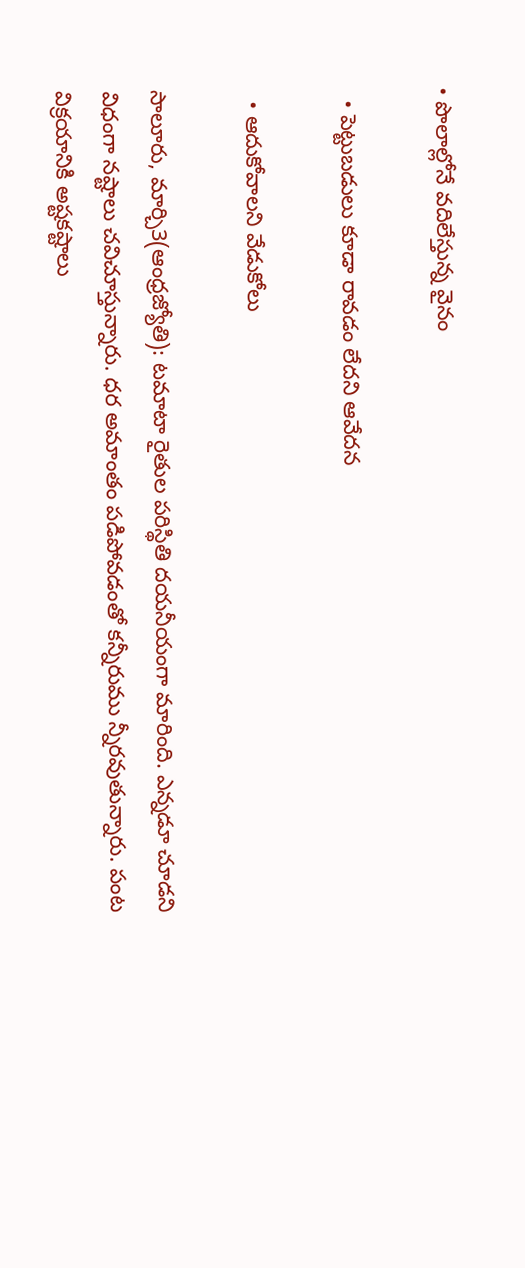• పొలాల్లోనే వదిలేస్తున్న వైనం

  • పెట్టుబడులు కూడా రావడం లేదని ఆవేదన

  • ఆదుకోవాలని వేడుకోలు

సాలూరు, మార్చి3(ఆంధ్రజ్యోతి): టమాటా రైతుల పరిస్థితి దయనీయంగా మారింది. ఎన్నడూ చూడని విధంగా నష్టాలు చవిచూస్తున్నారు. ధర అమాంతం పడిపోవడంతో కన్నీరుము న్నీరవుతున్నారు. పంట విక్రయానికి అష్టకష్టాలు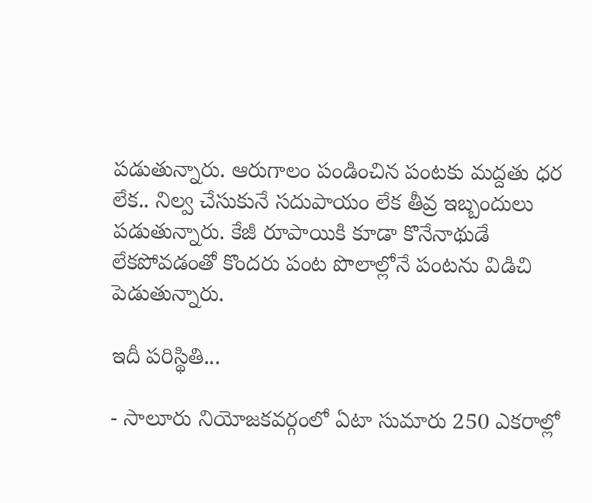పడుతున్నారు. ఆరుగాలం పండించిన పంటకు మద్దతు ధర లేక.. నిల్వ చేసుకునే సదుపాయం లేక తీవ్ర ఇబ్బందులు పడుతున్నారు. కేజీ రూపాయికి కూడా కొనేనాథుడే లేకపోవడంతో కొందరు పంట పొలాల్లోనే పంటను విడిచి పెడుతున్నారు.

ఇదీ పరిస్థితి...

- సాలూరు నియోజకవర్గంలో ఏటా సుమారు 250 ఎకరాల్లో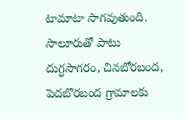టామాటా సాగవుతుంది. సాలూరుతో పాటు దుగ్ధసాగరం, చినబోరబంద, పెదబొరబంద గ్రామాలకు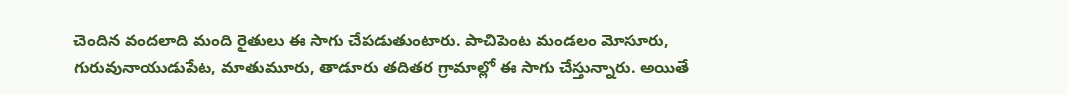చెందిన వందలాది మంది రైతులు ఈ సాగు చేపడుతుంటారు. పాచిపెంట మండలం మోసూరు, గురువునాయుడుపేట, మాతుమూరు, తాడూరు తదితర గ్రామాల్లో ఈ సాగు చేస్తున్నారు. అయితే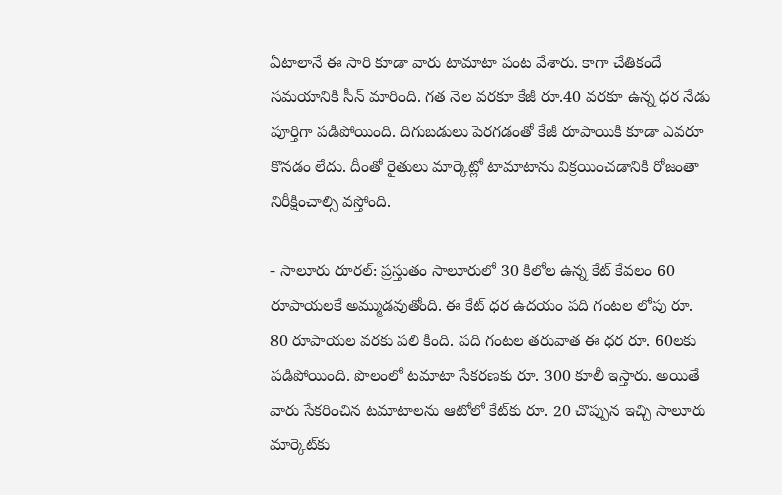ఏటాలానే ఈ సారి కూడా వారు టామాటా పంట వేశారు. కాగా చేతికందే సమయానికి సీన్‌ మారింది. గత నెల వరకూ కేజీ రూ.40 వరకూ ఉన్న ధర నేడు పూర్తిగా పడిపోయింది. దిగుబడులు పెరగడంతో కేజీ రూపాయికి కూడా ఎవరూ కొనడం లేదు. దీంతో రైతులు మార్కెట్లో టామాటాను విక్రయించడానికి రోజంతా నిరీక్షించాల్సి వస్తోంది.

- సాలూరు రూరల్‌: ప్రస్తుతం సాలూరులో 30 కిలోల ఉన్న కేట్‌ కేవలం 60 రూపాయలకే అమ్ముడవుతోంది. ఈ కేట్‌ ధర ఉదయం పది గంటల లోపు రూ. 80 రూపాయల వరకు పలి కింది. పది గంటల తరువాత ఈ ధర రూ. 60లకు పడిపోయింది. పొలంలో టమాటా సేకరణకు రూ. 300 కూలీ ఇస్తారు. అయితే వారు సేకరించిన టమాటాలను ఆటోలో కేట్‌కు రూ. 20 చొప్పున ఇచ్చి సాలూరు మార్కెట్‌కు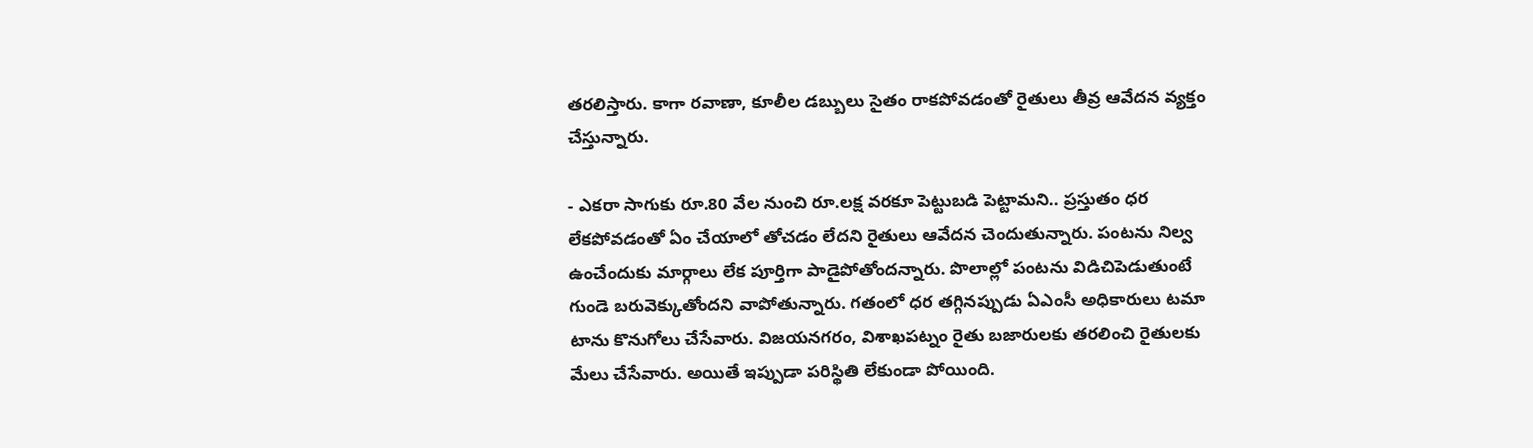తరలిస్తారు. కాగా రవాణా, కూలీల డబ్బులు సైతం రాకపోవడంతో రైతులు తీవ్ర ఆవేదన వ్యక్తం చేస్తున్నారు.

- ఎకరా సాగుకు రూ.80 వేల నుంచి రూ.లక్ష వరకూ పెట్టుబడి పెట్టామని.. ప్రస్తుతం ధర లేకపోవడంతో ఏం చేయాలో తోచడం లేదని రైతులు ఆవేదన చెందుతున్నారు. పంటను నిల్వ ఉంచేందుకు మార్గాలు లేక పూర్తిగా పాడైపోతోందన్నారు. పొలాల్లో పంటను విడిచిపెడుతుంటే గుండె బరువెక్కుతోందని వాపోతున్నారు. గతంలో ధర తగ్గినప్పుడు ఏఎంసీ అధికారులు టమా టాను కొనుగోలు చేసేవారు. విజయనగరం, విశాఖపట్నం రైతు బజారులకు తరలించి రైతులకు మేలు చేసేవారు. అయితే ఇప్పుడా పరిస్థితి లేకుండా పోయింది.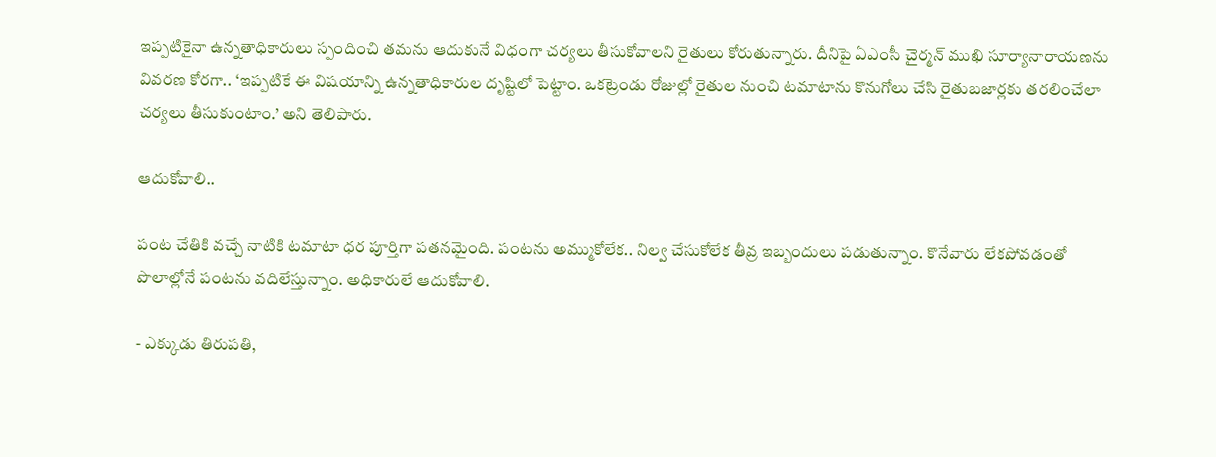ఇప్పటికైనా ఉన్నతాధికారులు స్పందించి తమను ఆదుకునే విధంగా చర్యలు తీసుకోవాలని రైతులు కోరుతున్నారు. దీనిపై ఏఎంసీ చైర్మన్‌ ముఖి సూర్యానారాయణను వివరణ కోరగా.. ‘ఇప్పటికే ఈ విషయాన్ని ఉన్నతాధికారుల దృష్టిలో పెట్టాం. ఒకట్రెండు రోజుల్లో రైతుల నుంచి టమాటాను కొనుగోలు చేసి రైతుబజార్లకు తరలించేలా చర్యలు తీసుకుంటాం.’ అని తెలిపారు.

ఆదుకోవాలి..

పంట చేతికి వచ్చే నాటికి టమాటా ధర పూర్తిగా పతనమైంది. పంటను అమ్ముకోలేక.. నిల్వ చేసుకోలేక తీవ్ర ఇబ్బందులు పడుతున్నాం. కొనేవారు లేకపోవడంతో పొలాల్లోనే పంటను వదిలేస్తున్నాం. అధికారులే ఆదుకోవాలి.

- ఎక్కుడు తిరుపతి,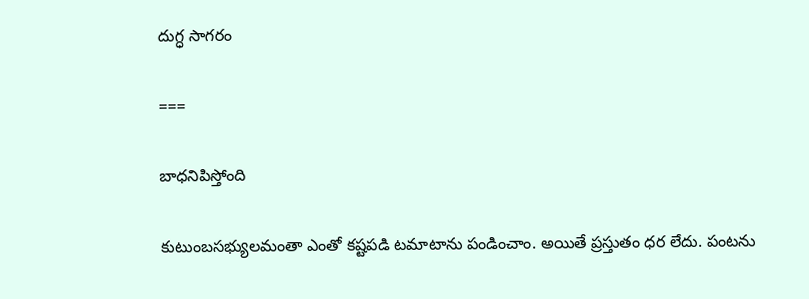దుగ్ధ సాగరం

===

బాధనిపిస్తోంది

కుటుంబసభ్యులమంతా ఎంతో కష్టపడి టమాటాను పండించాం. అయితే ప్రస్తుతం ధర లేదు. పంటను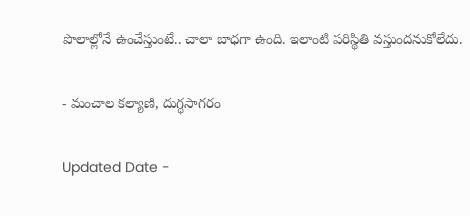పొలాల్లోనే ఉంచేస్తుంటే.. చాలా బాధగా ఉంది. ఇలాంటి పరిస్థితి వస్తుందనుకోలేదు.

- మంచాల కల్యాణి, దుగ్ధసాగరం

Updated Date -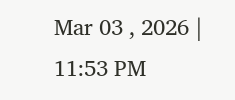Mar 03 , 2026 | 11:53 PM